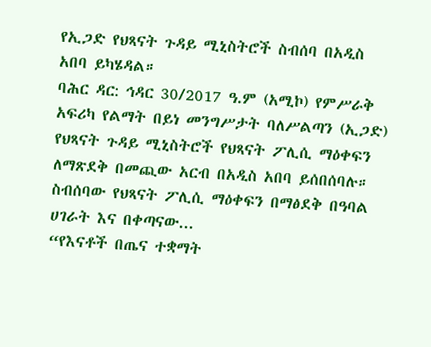የኢጋድ የህጻናት ጉዳይ ሚኒስትሮች ስብሰባ በአዲስ አበባ ይካሄዳል።
ባሕር ዳር: ኅዳር 30/2017 ዓ.ም (አሚኮ) የምሥራቅ አፍሪካ የልማት በይነ መንግሥታት ባለሥልጣን (ኢጋድ) የህጻናት ጉዳይ ሚኒስትሮች የህጻናት ፖሊሲ ማዕቀፍን ለማጽደቅ በመጪው አርብ በአዲስ አበባ ይሰበሰባሉ። ስብሰባው የህጻናት ፖሊሲ ማዕቀፍን በማፅደቅ በዓባል ሀገራት እና በቀጣናው...
“የእናቶች በጤና ተቋማት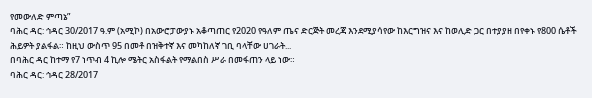የመውለድ ምጣኔ”
ባሕር ዳር: ኅዳር 30/2017 ዓ.ም (አሚኮ) በአውሮፓውያኑ አቆጣጠር የ2020 የዓለም ጤና ድርጅት መረጃ እንደሚያሳየው ከእርግዝና እና ከወሊድ ጋር በተያያዘ በየቀኑ የ800 ሴቶች ሕይዎት ያልፋል። ከዚህ ውስጥ 95 በመቶ በዝቅተኛ እና መካከለኛ ገቢ ባላቸው ሀገራት...
በባሕር ዳር ከተማ የ7 ነጥብ 4 ኪሎ ሜትር አስፋልት የማልበስ ሥራ በመፋጠን ላይ ነው።
ባሕር ዳር: ኅዳር 28/2017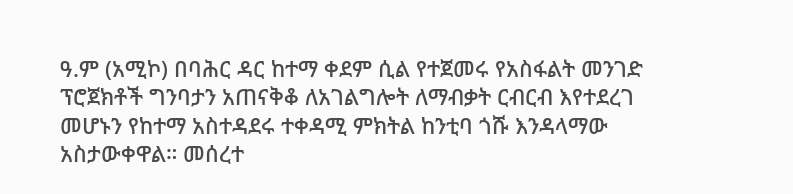ዓ.ም (አሚኮ) በባሕር ዳር ከተማ ቀደም ሲል የተጀመሩ የአስፋልት መንገድ ፕሮጀክቶች ግንባታን አጠናቅቆ ለአገልግሎት ለማብቃት ርብርብ እየተደረገ መሆኑን የከተማ አስተዳደሩ ተቀዳሚ ምክትል ከንቲባ ጎሹ እንዳላማው አስታውቀዋል። መሰረተ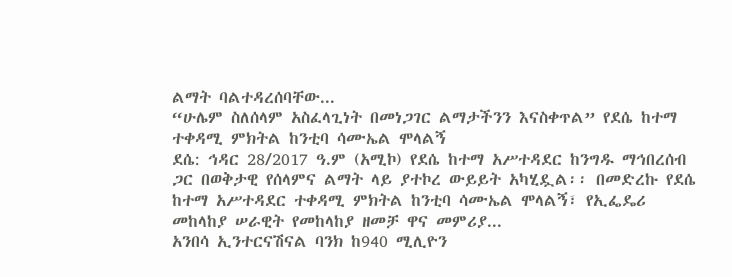ልማት ባልተዳረሰባቸው...
“ሁሌም ስለሰላም አስፈላጊነት በመነጋገር ልማታችንን እናስቀጥል” የደሴ ከተማ ተቀዳሚ ምክትል ከንቲባ ሳሙኤል ሞላልኝ
ደሴ: ኅዳር 28/2017 ዓ.ም (አሚኮ) የደሴ ከተማ አሥተዳደር ከንግዱ ማኅበረሰብ ጋር በወቅታዊ የሰላምና ልማት ላይ ያተኮረ ውይይት አካሂዷል፡፡ በመድረኩ የደሴ ከተማ አሥተዳደር ተቀዳሚ ምክትል ከንቲባ ሳሙኤል ሞላልኝ፣ የኢፌዴሪ መከላከያ ሠራዊት የመከላከያ ዘመቻ ዋና መምሪያ...
አንበሳ ኢንተርናሽናል ባንክ ከ940 ሚሊዮን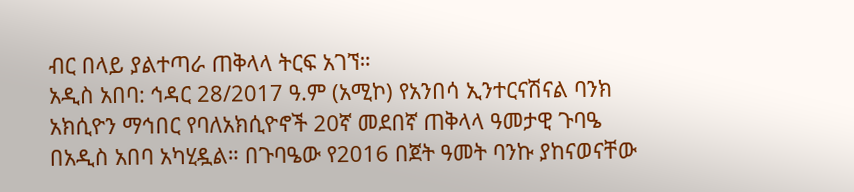ብር በላይ ያልተጣራ ጠቅላላ ትርፍ አገኘ።
አዲስ አበባ: ኅዳር 28/2017 ዓ.ም (አሚኮ) የአንበሳ ኢንተርናሽናል ባንክ አክሲዮን ማኅበር የባለአክሲዮኖች 20ኛ መደበኛ ጠቅላላ ዓመታዊ ጉባዔ በአዲስ አበባ አካሂዷል። በጉባዔው የ2016 በጀት ዓመት ባንኩ ያከናወናቸው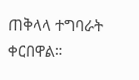ጠቅላላ ተግባራት ቀርበዋል።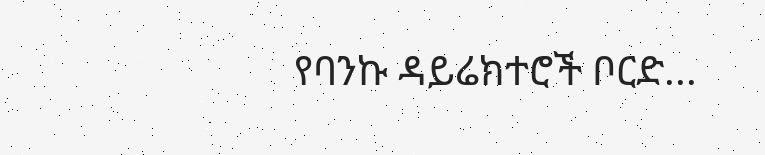የባንኩ ዳይሬክተሮች ቦርድ...